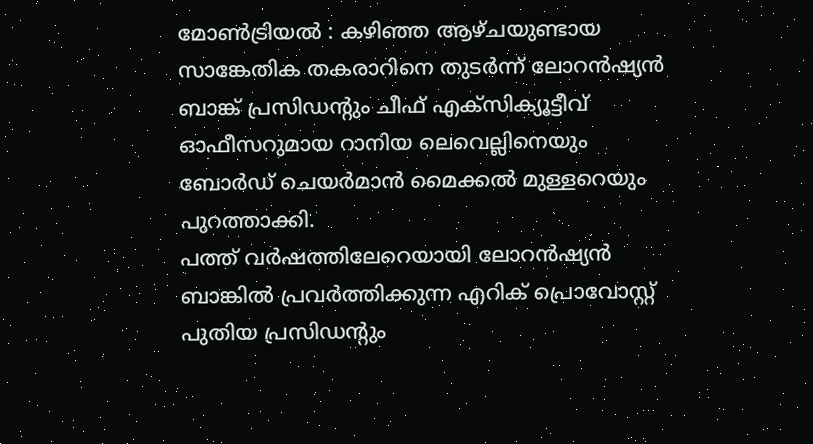മോൺട്രിയൽ : കഴിഞ്ഞ ആഴ്ചയുണ്ടായ സാങ്കേതിക തകരാറിനെ തുടർന്ന് ലോറൻഷ്യൻ ബാങ്ക് പ്രസിഡന്റും ചീഫ് എക്സിക്യൂട്ടീവ് ഓഫീസറുമായ റാനിയ ലെവെല്ലിനെയും ബോർഡ് ചെയർമാൻ മൈക്കൽ മുള്ളറെയും പുറത്താക്കി.
പത്ത് വർഷത്തിലേറെയായി ലോറൻഷ്യൻ ബാങ്കിൽ പ്രവർത്തിക്കുന്ന എറിക് പ്രൊവോസ്റ്റ് പുതിയ പ്രസിഡന്റും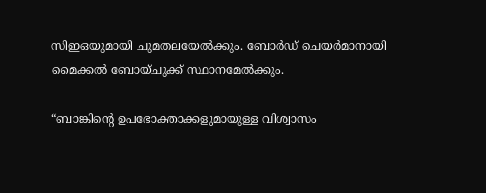സിഇഒയുമായി ചുമതലയേൽക്കും. ബോർഡ് ചെയർമാനായി മൈക്കൽ ബോയ്ചുക്ക് സ്ഥാനമേൽക്കും.

“ബാങ്കിന്റെ ഉപഭോക്താക്കളുമായുള്ള വിശ്വാസം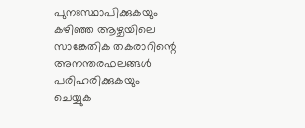പുനഃസ്ഥാപിക്കുകയും കഴിഞ്ഞ ആഴ്ചയിലെ സാങ്കേതിക തകരാറിന്റെ അനന്തരഫലങ്ങൾ പരിഹരിക്കുകയും ചെയ്യുക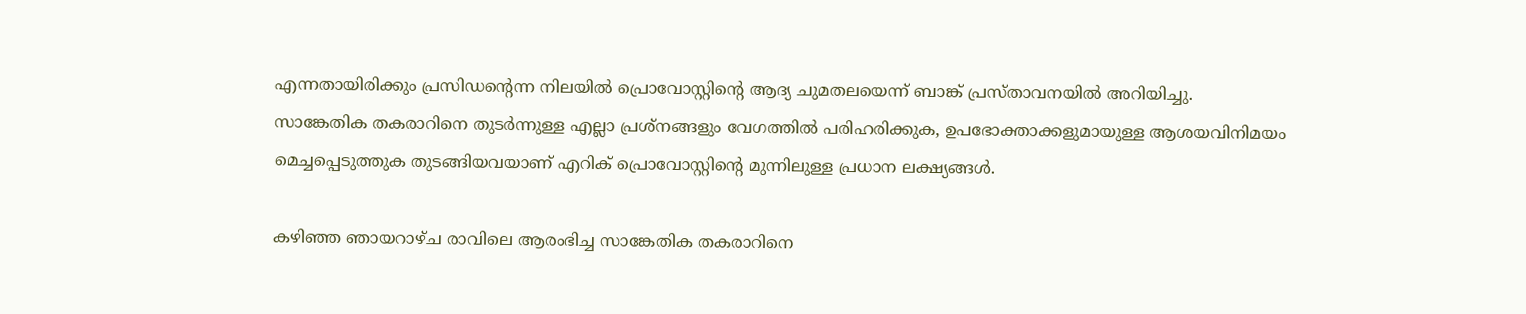എന്നതായിരിക്കും പ്രസിഡന്റെന്ന നിലയിൽ പ്രൊവോസ്റ്റിന്റെ ആദ്യ ചുമതലയെന്ന് ബാങ്ക് പ്രസ്താവനയിൽ അറിയിച്ചു.
സാങ്കേതിക തകരാറിനെ തുടർന്നുള്ള എല്ലാ പ്രശ്നങ്ങളും വേഗത്തിൽ പരിഹരിക്കുക, ഉപഭോക്താക്കളുമായുള്ള ആശയവിനിമയം മെച്ചപ്പെടുത്തുക തുടങ്ങിയവയാണ് എറിക് പ്രൊവോസ്റ്റിന്റെ മുന്നിലുള്ള പ്രധാന ലക്ഷ്യങ്ങൾ.

കഴിഞ്ഞ ഞായറാഴ്ച രാവിലെ ആരംഭിച്ച സാങ്കേതിക തകരാറിനെ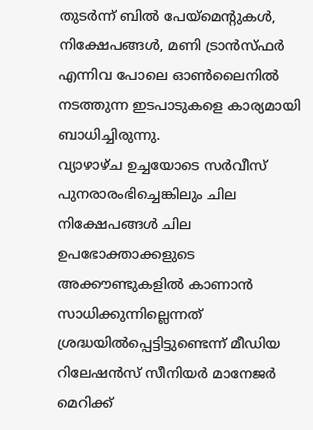തുടർന്ന് ബിൽ പേയ്മെന്റുകൾ, നിക്ഷേപങ്ങൾ, മണി ട്രാൻസ്ഫർ എന്നിവ പോലെ ഓൺലൈനിൽ നടത്തുന്ന ഇടപാടുകളെ കാര്യമായി ബാധിച്ചിരുന്നു.
വ്യാഴാഴ്ച ഉച്ചയോടെ സർവീസ് പുനരാരംഭിച്ചെങ്കിലും ചില നിക്ഷേപങ്ങൾ ചില ഉപഭോക്താക്കളുടെ അക്കൗണ്ടുകളിൽ കാണാൻ സാധിക്കുന്നില്ലെന്നത് ശ്രദ്ധയിൽപ്പെട്ടിട്ടുണ്ടെന്ന് മീഡിയ റിലേഷൻസ് സീനിയർ മാനേജർ മെറിക്ക്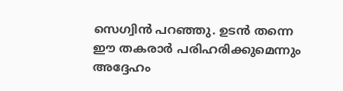സെഗ്വിൻ പറഞ്ഞു. ഉടൻ തന്നെ ഈ തകരാർ പരിഹരിക്കുമെന്നും അദ്ദേഹം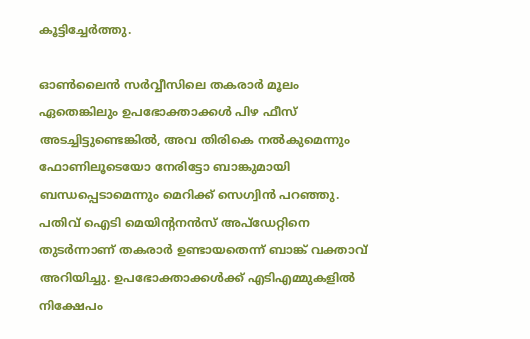കൂട്ടിച്ചേർത്തു.

ഓൺലൈൻ സർവ്വീസിലെ തകരാർ മൂലം ഏതെങ്കിലും ഉപഭോക്താക്കൾ പിഴ ഫീസ് അടച്ചിട്ടുണ്ടെങ്കിൽ, അവ തിരികെ നൽകുമെന്നും ഫോണിലൂടെയോ നേരിട്ടോ ബാങ്കുമായി ബന്ധപ്പെടാമെന്നും മെറിക്ക് സെഗ്വിൻ പറഞ്ഞു.
പതിവ് ഐടി മെയിന്റനൻസ് അപ്ഡേറ്റിനെ തുടർന്നാണ് തകരാർ ഉണ്ടായതെന്ന് ബാങ്ക് വക്താവ് അറിയിച്ചു. ഉപഭോക്താക്കൾക്ക് എടിഎമ്മുകളിൽ നിക്ഷേപം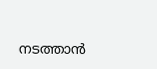നടത്താൻ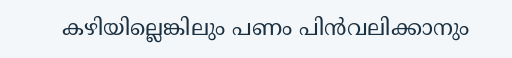കഴിയില്ലെങ്കിലും പണം പിൻവലിക്കാനും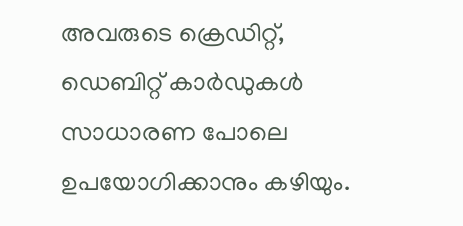അവരുടെ ക്രെഡിറ്റ്, ഡെബിറ്റ് കാർഡുകൾ സാധാരണ പോലെ ഉപയോഗിക്കാനും കഴിയും.